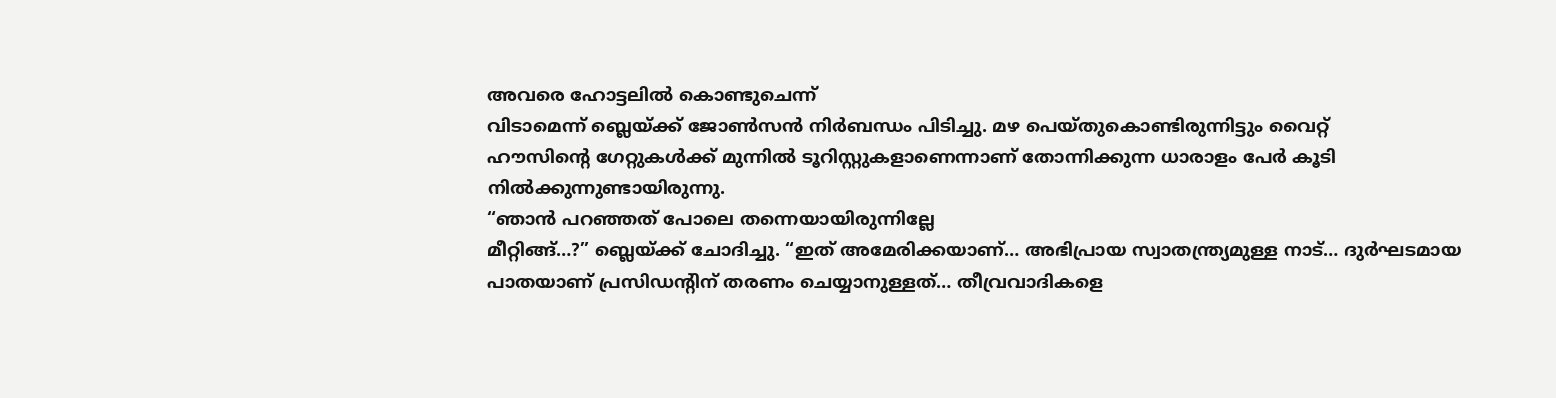അവരെ ഹോട്ടലിൽ കൊണ്ടുചെന്ന്
വിടാമെന്ന് ബ്ലെയ്ക്ക് ജോൺസൻ നിർബന്ധം പിടിച്ചു. മഴ പെയ്തുകൊണ്ടിരുന്നിട്ടും വൈറ്റ്
ഹൗസിന്റെ ഗേറ്റുകൾക്ക് മുന്നിൽ ടൂറിസ്റ്റുകളാണെന്നാണ് തോന്നിക്കുന്ന ധാരാളം പേർ കൂടി
നിൽക്കുന്നുണ്ടായിരുന്നു.
“ഞാൻ പറഞ്ഞത് പോലെ തന്നെയായിരുന്നില്ലേ
മീറ്റിങ്ങ്…?” ബ്ലെയ്ക്ക് ചോദിച്ചു. “ഇത് അമേരിക്കയാണ്… അഭിപ്രായ സ്വാതന്ത്ര്യമുള്ള നാട്… ദുർഘടമായ
പാതയാണ് പ്രസിഡന്റിന് തരണം ചെയ്യാനുള്ളത്… തീവ്രവാദികളെ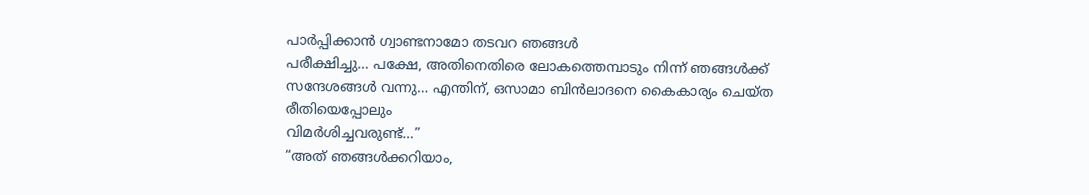പാർപ്പിക്കാൻ ഗ്വാണ്ടനാമോ തടവറ ഞങ്ങൾ
പരീക്ഷിച്ചു… പക്ഷേ, അതിനെതിരെ ലോകത്തെമ്പാടും നിന്ന് ഞങ്ങൾക്ക്
സന്ദേശങ്ങൾ വന്നു… എന്തിന്, ഒസാമാ ബിൻലാദനെ കൈകാര്യം ചെയ്ത രീതിയെപ്പോലും
വിമർശിച്ചവരുണ്ട്…”
“അത് ഞങ്ങൾക്കറിയാം,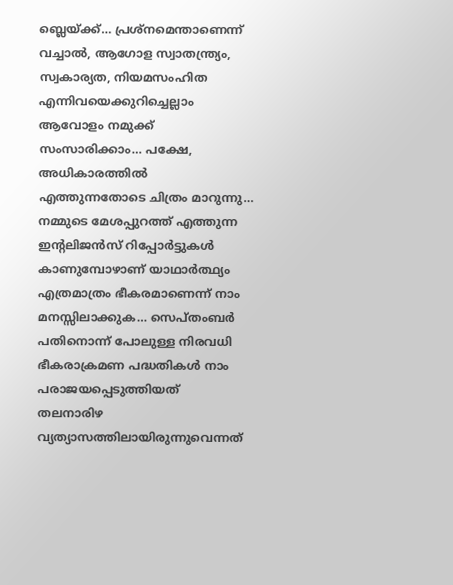ബ്ലെയ്ക്ക്… പ്രശ്നമെന്താണെന്ന് വച്ചാൽ, ആഗോള സ്വാതന്ത്ര്യം, സ്വകാര്യത, നിയമസംഹിത
എന്നിവയെക്കുറിച്ചെല്ലാം ആവോളം നമുക്ക് സംസാരിക്കാം… പക്ഷേ,
അധികാരത്തിൽ എത്തുന്നതോടെ ചിത്രം മാറുന്നു… നമ്മുടെ മേശപ്പുറത്ത് എത്തുന്ന ഇന്റലിജൻസ് റിപ്പോർട്ടുകൾ
കാണുമ്പോഴാണ് യാഥാർത്ഥ്യം എത്രമാത്രം ഭീകരമാണെന്ന് നാം മനസ്സിലാക്കുക… സെപ്തംബർ പതിനൊന്ന് പോലുള്ള നിരവധി ഭീകരാക്രമണ പദ്ധതികൾ നാം പരാജയപ്പെടുത്തിയത്
തലനാരിഴ വ്യത്യാസത്തിലായിരുന്നുവെന്നത്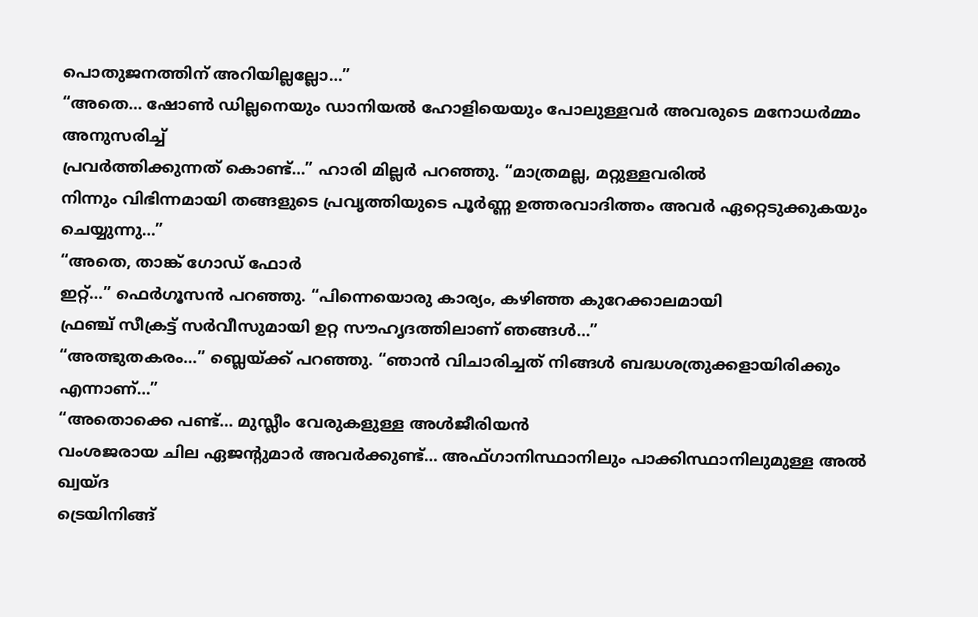പൊതുജനത്തിന് അറിയില്ലല്ലോ…”
“അതെ… ഷോൺ ഡില്ലനെയും ഡാനിയൽ ഹോളിയെയും പോലുള്ളവർ അവരുടെ മനോധർമ്മം അനുസരിച്ച്
പ്രവർത്തിക്കുന്നത് കൊണ്ട്…” ഹാരി മില്ലർ പറഞ്ഞു. “മാത്രമല്ല, മറ്റുള്ളവരിൽ
നിന്നും വിഭിന്നമായി തങ്ങളുടെ പ്രവൃത്തിയുടെ പൂർണ്ണ ഉത്തരവാദിത്തം അവർ ഏറ്റെടുക്കുകയും
ചെയ്യുന്നു…”
“അതെ, താങ്ക് ഗോഡ് ഫോർ
ഇറ്റ്…” ഫെർഗൂസൻ പറഞ്ഞു. “പിന്നെയൊരു കാര്യം, കഴിഞ്ഞ കുറേക്കാലമായി
ഫ്രഞ്ച് സീക്രട്ട് സർവീസുമായി ഉറ്റ സൗഹൃദത്തിലാണ് ഞങ്ങൾ…”
“അത്ഭുതകരം…” ബ്ലെയ്ക്ക് പറഞ്ഞു. “ഞാൻ വിചാരിച്ചത് നിങ്ങൾ ബദ്ധശത്രുക്കളായിരിക്കും
എന്നാണ്…”
“അതൊക്കെ പണ്ട്… മുസ്ലീം വേരുകളുള്ള അൾജീരിയൻ
വംശജരായ ചില ഏജന്റുമാർ അവർക്കുണ്ട്… അഫ്ഗാനിസ്ഥാനിലും പാക്കിസ്ഥാനിലുമുള്ള അൽ ഖ്വയ്ദ
ട്രെയിനിങ്ങ്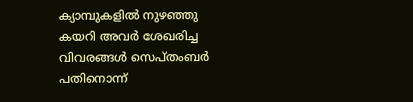ക്യാമ്പുകളിൽ നുഴഞ്ഞു കയറി അവർ ശേഖരിച്ച വിവരങ്ങൾ സെപ്തംബർ പതിനൊന്ന്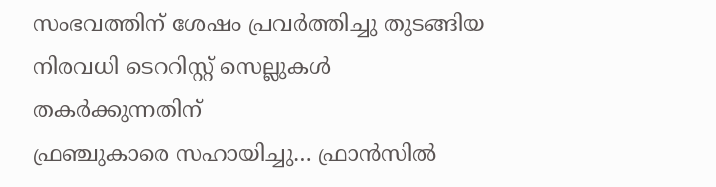സംഭവത്തിന് ശേഷം പ്രവർത്തിച്ചു തുടങ്ങിയ നിരവധി ടെററിസ്റ്റ് സെല്ലുകൾ തകർക്കുന്നതിന്
ഫ്രഞ്ചുകാരെ സഹായിച്ചു… ഫ്രാൻസിൽ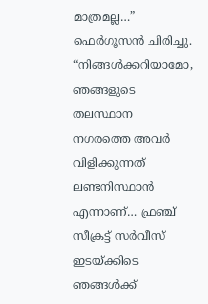മാത്രമല്ല…” ഫെർഗൂസൻ ചിരിച്ചു. “നിങ്ങൾക്കറിയാമോ, ഞങ്ങളുടെ തലസ്ഥാന നഗരത്തെ അവർ
വിളിക്കുന്നത് ലണ്ടനിസ്ഥാൻ എന്നാണ്… ഫ്രഞ്ച് സീക്രട്ട് സർവീസ് ഇടയ്ക്കിടെ ഞങ്ങൾക്ക്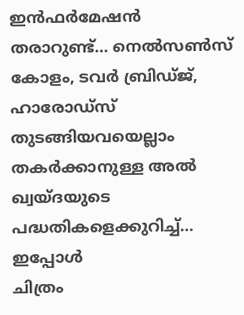ഇൻഫർമേഷൻ തരാറുണ്ട്… നെൽസൺസ് കോളം, ടവർ ബ്രിഡ്ജ്, ഹാരോഡ്സ് തുടങ്ങിയവയെല്ലാം
തകർക്കാനുള്ള അൽ ഖ്വയ്ദയുടെ പദ്ധതികളെക്കുറിച്ച്… ഇപ്പോൾ
ചിത്രം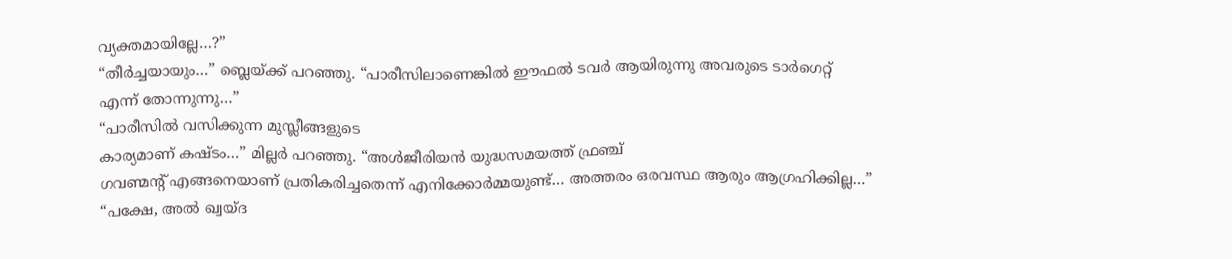വ്യക്തമായില്ലേ…?”
“തീർച്ചയായും…” ബ്ലെയ്ക്ക് പറഞ്ഞു. “പാരീസിലാണെങ്കിൽ ഈഫൽ ടവർ ആയിരുന്നു അവരുടെ ടാർഗെറ്റ്
എന്ന് തോന്നുന്നു…”
“പാരീസിൽ വസിക്കുന്ന മുസ്ലീങ്ങളുടെ
കാര്യമാണ് കഷ്ടം…” മില്ലർ പറഞ്ഞു. “അൾജീരിയൻ യുദ്ധസമയത്ത് ഫ്രഞ്ച്
ഗവണ്മന്റ് എങ്ങനെയാണ് പ്രതികരിച്ചതെന്ന് എനിക്കോർമ്മയുണ്ട്… അത്തരം ഒരവസ്ഥ ആരും ആഗ്രഹിക്കില്ല…”
“പക്ഷേ, അൽ ഖ്വയ്ദ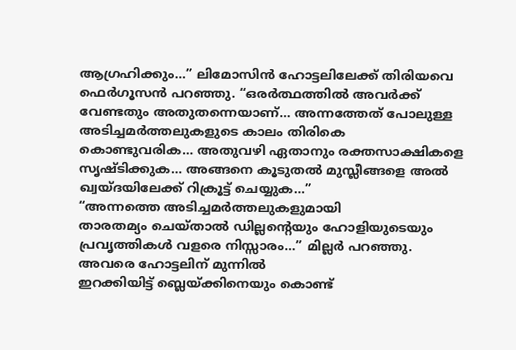ആഗ്രഹിക്കും…” ലിമോസിൻ ഹോട്ടലിലേക്ക് തിരിയവെ ഫെർഗൂസൻ പറഞ്ഞു. “ഒരർത്ഥത്തിൽ അവർക്ക്
വേണ്ടതും അതുതന്നെയാണ്… അന്നത്തേത് പോലുള്ള അടിച്ചമർത്തലുകളുടെ കാലം തിരികെ
കൊണ്ടുവരിക… അതുവഴി ഏതാനും രക്തസാക്ഷികളെ സൃഷ്ടിക്കുക… അങ്ങനെ കൂടുതൽ മുസ്ലീങ്ങളെ അൽ ഖ്വയ്ദയിലേക്ക് റിക്രൂട്ട് ചെയ്യുക…”
“അന്നത്തെ അടിച്ചമർത്തലുകളുമായി
താരതമ്യം ചെയ്താൽ ഡില്ലന്റെയും ഹോളിയുടെയും പ്രവൃത്തികൾ വളരെ നിസ്സാരം…” മില്ലർ പറഞ്ഞു.
അവരെ ഹോട്ടലിന് മുന്നിൽ
ഇറക്കിയിട്ട് ബ്ലെയ്ക്കിനെയും കൊണ്ട്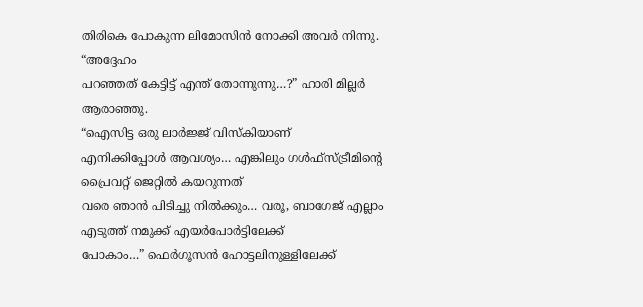തിരികെ പോകുന്ന ലിമോസിൻ നോക്കി അവർ നിന്നു. “അദ്ദേഹം
പറഞ്ഞത് കേട്ടിട്ട് എന്ത് തോന്നുന്നു…?” ഹാരി മില്ലർ ആരാഞ്ഞു.
“ഐസിട്ട ഒരു ലാർജ്ജ് വിസ്കിയാണ്
എനിക്കിപ്പോൾ ആവശ്യം… എങ്കിലും ഗൾഫ്സ്ട്രീമിന്റെ പ്രൈവറ്റ് ജെറ്റിൽ കയറുന്നത്
വരെ ഞാൻ പിടിച്ചു നിൽക്കും… വരൂ, ബാഗേജ് എല്ലാം എടുത്ത് നമുക്ക് എയർപോർട്ടിലേക്ക്
പോകാം…” ഫെർഗൂസൻ ഹോട്ടലിനുള്ളിലേക്ക്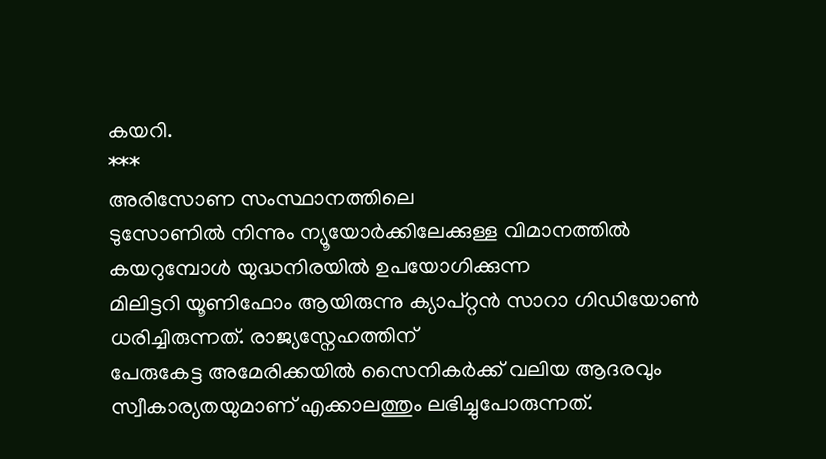കയറി.
***
അരിസോണ സംസ്ഥാനത്തിലെ
ടുസോണിൽ നിന്നും ന്യൂയോർക്കിലേക്കുള്ള വിമാനത്തിൽ കയറുമ്പോൾ യുദ്ധനിരയിൽ ഉപയോഗിക്കുന്ന
മിലിട്ടറി യൂണിഫോം ആയിരുന്നു ക്യാപ്റ്റൻ സാറാ ഗിഡിയോൺ ധരിച്ചിരുന്നത്. രാജ്യസ്നേഹത്തിന്
പേരുകേട്ട അമേരിക്കയിൽ സൈനികർക്ക് വലിയ ആദരവും സ്വീകാര്യതയുമാണ് എക്കാലത്തും ലഭിച്ചുപോരുന്നത്.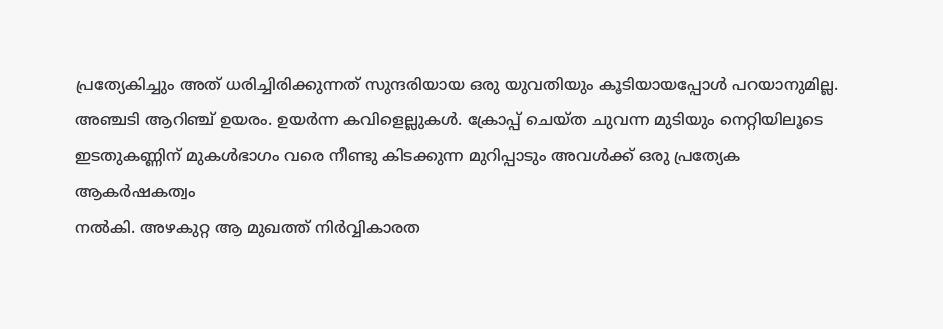പ്രത്യേകിച്ചും അത് ധരിച്ചിരിക്കുന്നത് സുന്ദരിയായ ഒരു യുവതിയും കൂടിയായപ്പോൾ പറയാനുമില്ല.
അഞ്ചടി ആറിഞ്ച് ഉയരം. ഉയർന്ന കവിളെല്ലുകൾ. ക്രോപ്പ് ചെയ്ത ചുവന്ന മുടിയും നെറ്റിയിലൂടെ
ഇടതുകണ്ണിന് മുകൾഭാഗം വരെ നീണ്ടു കിടക്കുന്ന മുറിപ്പാടും അവൾക്ക് ഒരു പ്രത്യേക ആകർഷകത്വം
നൽകി. അഴകുറ്റ ആ മുഖത്ത് നിർവ്വികാരത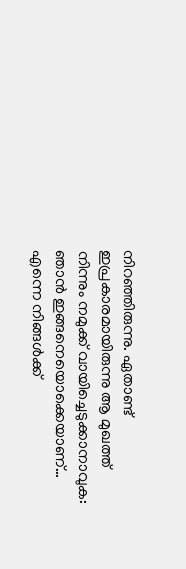നിറഞ്ഞിരുന്നു. ഏതാണ്ട് ഇപ്രകാരമായിരുന്നു ആ മുഖത്ത്
നിന്നും നമുക്ക് വായിച്ചെടുക്കാനാവുക: ഞാൻ ഇങ്ങനെയൊക്കെയാണ്… എന്നെ നിങ്ങൾക്ക്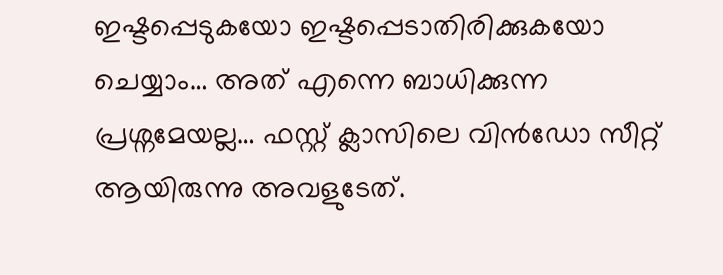ഇഷ്ടപ്പെടുകയോ ഇഷ്ടപ്പെടാതിരിക്കുകയോ ചെയ്യാം… അത് എന്നെ ബാധിക്കുന്ന പ്രശ്നമേയല്ല… ഫസ്റ്റ് ക്ലാസിലെ വിൻഡോ സീറ്റ് ആയിരുന്നു അവളുടേത്.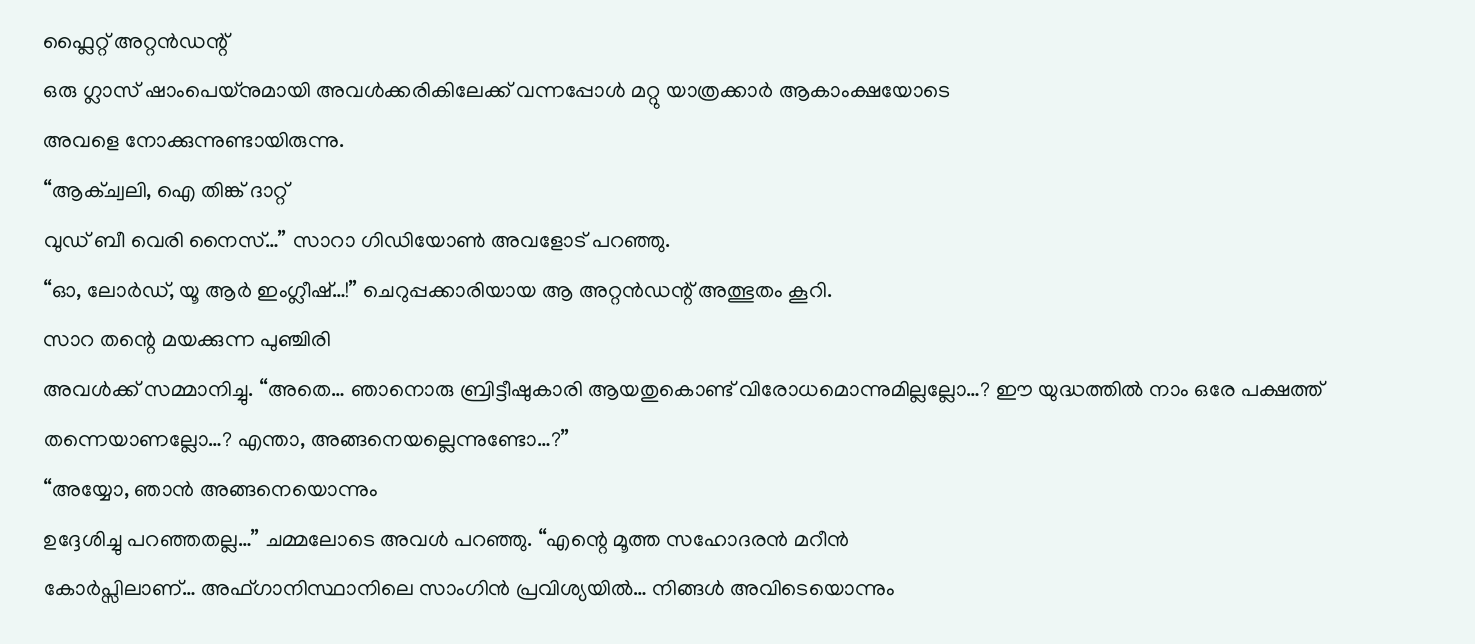ഫ്ലൈറ്റ് അറ്റൻഡന്റ്
ഒരു ഗ്ലാസ് ഷാംപെയ്നുമായി അവൾക്കരികിലേക്ക് വന്നപ്പോൾ മറ്റു യാത്രക്കാർ ആകാംക്ഷയോടെ
അവളെ നോക്കുന്നുണ്ടായിരുന്നു.
“ആക്ച്വലി, ഐ തിങ്ക് ദാറ്റ്
വുഡ് ബീ വെരി നൈസ്…” സാറാ ഗിഡിയോൺ അവളോട് പറഞ്ഞു.
“ഓ, ലോർഡ്, യൂ ആർ ഇംഗ്ലീഷ്…!” ചെറുപ്പക്കാരിയായ ആ അറ്റൻഡന്റ് അത്ഭുതം കൂറി.
സാറ തന്റെ മയക്കുന്ന പുഞ്ചിരി
അവൾക്ക് സമ്മാനിച്ചു. “അതെ… ഞാനൊരു ബ്രിട്ടീഷുകാരി ആയതുകൊണ്ട് വിരോധമൊന്നുമില്ലല്ലോ…? ഈ യുദ്ധത്തിൽ നാം ഒരേ പക്ഷത്ത് തന്നെയാണല്ലോ…? എന്താ, അങ്ങനെയല്ലെന്നുണ്ടോ…?”
“അയ്യോ, ഞാൻ അങ്ങനെയൊന്നും
ഉദ്ദേശിച്ചു പറഞ്ഞതല്ല…” ചമ്മലോടെ അവൾ പറഞ്ഞു. “എന്റെ മൂത്ത സഹോദരൻ മറീൻ
കോർപ്സിലാണ്… അഫ്ഗാനിസ്ഥാനിലെ സാംഗിൻ പ്രവിശ്യയിൽ… നിങ്ങൾ അവിടെയൊന്നും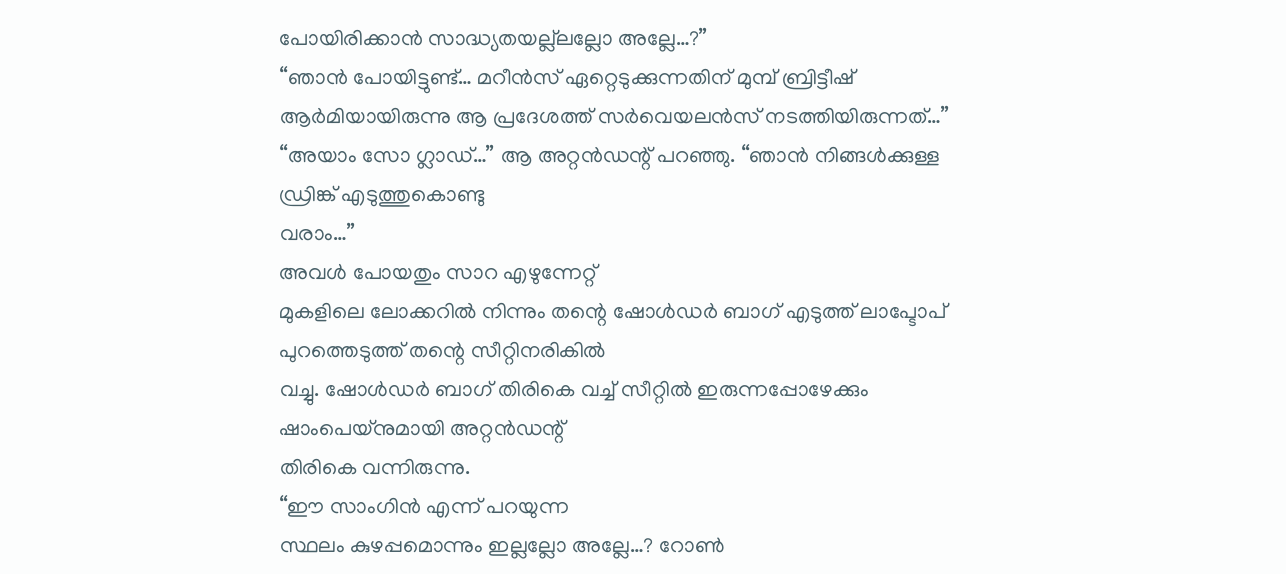പോയിരിക്കാൻ സാദ്ധ്യതയല്ല്ലല്ലോ അല്ലേ…?”
“ഞാൻ പോയിട്ടുണ്ട്… മറീൻസ് ഏറ്റെടുക്കുന്നതിന് മുമ്പ് ബ്രിട്ടീഷ് ആർമിയായിരുന്നു ആ പ്രദേശത്ത് സർവെയലൻസ് നടത്തിയിരുന്നത്…”
“അയാം സോ ഗ്ലാഡ്…” ആ അറ്റൻഡന്റ് പറഞ്ഞു. “ഞാൻ നിങ്ങൾക്കുള്ള ഡ്രിങ്ക് എടുത്തുകൊണ്ടു
വരാം…”
അവൾ പോയതും സാറ എഴുന്നേറ്റ്
മുകളിലെ ലോക്കറിൽ നിന്നും തന്റെ ഷോൾഡർ ബാഗ് എടുത്ത് ലാപ്ടോപ് പുറത്തെടുത്ത് തന്റെ സീറ്റിനരികിൽ
വച്ചു. ഷോൾഡർ ബാഗ് തിരികെ വച്ച് സീറ്റിൽ ഇരുന്നപ്പോഴേക്കും ഷാംപെയ്നുമായി അറ്റൻഡന്റ്
തിരികെ വന്നിരുന്നു.
“ഈ സാംഗിൻ എന്ന് പറയുന്ന
സ്ഥലം കുഴപ്പമൊന്നും ഇല്ലല്ലോ അല്ലേ…? റോൺ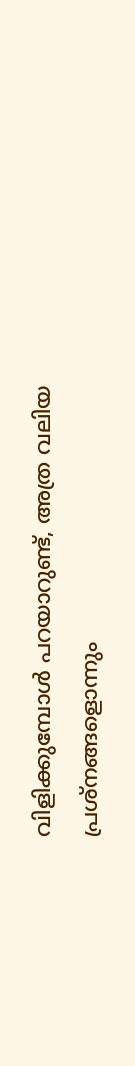വിളിക്കുമ്പോൾ പറയാറുണ്ട്, അത്ര വലിയ പ്രശ്നങ്ങളൊന്നും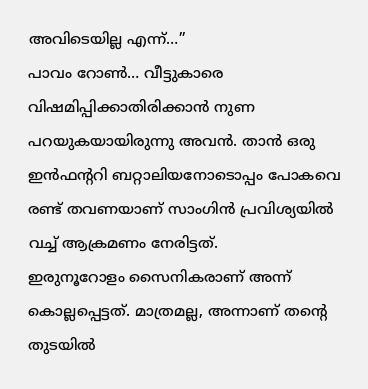അവിടെയില്ല എന്ന്…”
പാവം റോൺ… വീട്ടുകാരെ വിഷമിപ്പിക്കാതിരിക്കാൻ നുണ പറയുകയായിരുന്നു അവൻ. താൻ ഒരു
ഇൻഫന്ററി ബറ്റാലിയനോടൊപ്പം പോകവെ രണ്ട് തവണയാണ് സാംഗിൻ പ്രവിശ്യയിൽ വച്ച് ആക്രമണം നേരിട്ടത്.
ഇരുനൂറോളം സൈനികരാണ് അന്ന് കൊല്ലപ്പെട്ടത്. മാത്രമല്ല, അന്നാണ് തന്റെ തുടയിൽ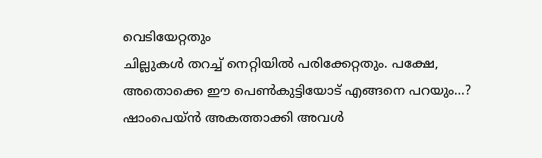വെടിയേറ്റതും
ചില്ലുകൾ തറച്ച് നെറ്റിയിൽ പരിക്കേറ്റതും. പക്ഷേ, അതൊക്കെ ഈ പെൺകുട്ടിയോട് എങ്ങനെ പറയും…?
ഷാംപെയ്ൻ അകത്താക്കി അവൾ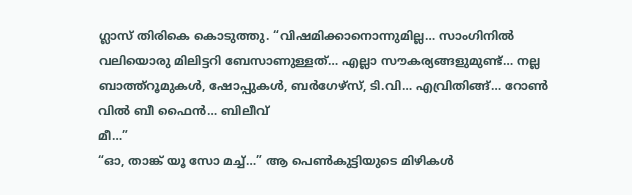ഗ്ലാസ് തിരികെ കൊടുത്തു. “വിഷമിക്കാനൊന്നുമില്ല… സാംഗിനിൽ
വലിയൊരു മിലിട്ടറി ബേസാണുള്ളത്… എല്ലാ സൗകര്യങ്ങളുമുണ്ട്… നല്ല ബാത്ത്റൂമുകൾ, ഷോപ്പുകൾ, ബർഗേഴ്സ്, ടി.വി… എവ്രിതിങ്ങ്… റോൺ വിൽ ബീ ഫൈൻ… ബിലീവ്
മീ…”
“ഓ, താങ്ക് യൂ സോ മച്ച്…” ആ പെൺകുട്ടിയുടെ മിഴികൾ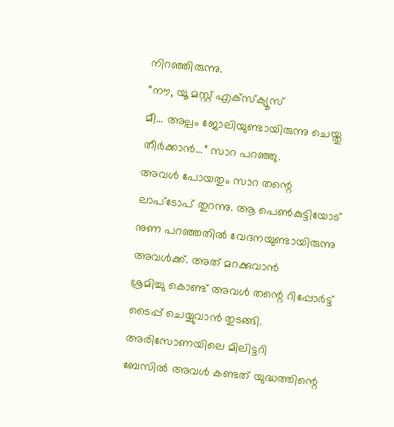നിറഞ്ഞിരുന്നു.
“നൗ, യൂ മസ്റ്റ് എക്സ്ക്യൂസ്
മീ… അല്പം ജോലിയുണ്ടായിരുന്നു ചെയ്തു തീർക്കാൻ…” സാറ പറഞ്ഞു.
അവൾ പോയതും സാറ തന്റെ
ലാപ്ടോപ് തുറന്നു. ആ പെൺകുട്ടിയോട് നുണ പറഞ്ഞതിൽ വേദനയുണ്ടായിരുന്നു അവൾക്ക്. അത് മറക്കുവാൻ
ശ്രമിച്ചു കൊണ്ട് അവൾ തന്റെ റിപ്പോർട്ട് ടൈപ്പ് ചെയ്യുവാൻ തുടങ്ങി. അരിസോണയിലെ മിലിട്ടറി
ബേസിൽ അവൾ കണ്ടത് യുദ്ധത്തിന്റെ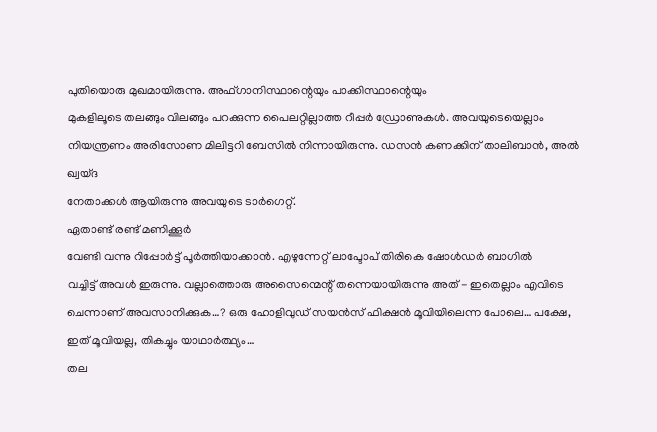പുതിയൊരു മുഖമായിരുന്നു. അഫ്ഗാനിസ്ഥാന്റെയും പാക്കിസ്ഥാന്റെയും
മുകളിലൂടെ തലങ്ങും വിലങ്ങും പറക്കുന്ന പൈലറ്റില്ലാത്ത റീപ്പർ ഡ്രോണുകൾ. അവയുടെയെല്ലാം
നിയന്ത്രണം അരിസോണ മിലിട്ടറി ബേസിൽ നിന്നായിരുന്നു. ഡസൻ കണക്കിന് താലിബാൻ, അൽ ഖ്വയ്ദ
നേതാക്കൾ ആയിരുന്നു അവയുടെ ടാർഗെറ്റ്.
ഏതാണ്ട് രണ്ട് മണിക്കൂർ
വേണ്ടി വന്നു റിപ്പോർട്ട് പൂർത്തിയാക്കാൻ. എഴുന്നേറ്റ് ലാപ്ടോപ് തിരികെ ഷോൾഡർ ബാഗിൽ
വച്ചിട്ട് അവൾ ഇരുന്നു. വല്ലാത്തൊരു അസൈന്മെന്റ് തന്നെയായിരുന്നു അത് - ഇതെല്ലാം എവിടെ ചെന്നാണ് അവസാനിക്കുക…? ഒരു ഹോളിവുഡ് സയൻസ് ഫിക്ഷൻ മൂവിയിലെന്ന പോലെ… പക്ഷേ, ഇത് മൂവിയല്ല, തികച്ചും യാഥാർത്ഥ്യം…
തല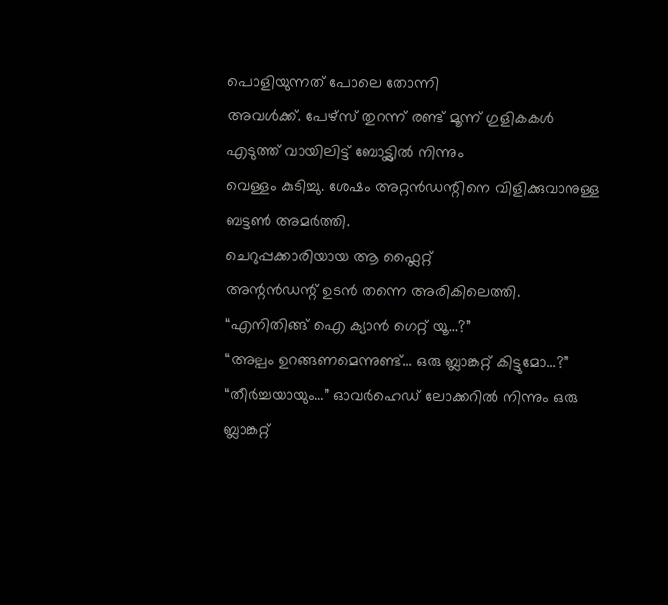പൊളിയുന്നത് പോലെ തോന്നി
അവൾക്ക്. പേഴ്സ് തുറന്ന് രണ്ട് മൂന്ന് ഗുളികകൾ എടുത്ത് വായിലിട്ട് ബോട്ട്ലിൽ നിന്നും
വെള്ളം കുടിച്ചു. ശേഷം അറ്റൻഡന്റിനെ വിളിക്കുവാനുള്ള ബട്ടൺ അമർത്തി.
ചെറുപ്പക്കാരിയായ ആ ഫ്ലൈറ്റ്
അന്റൻഡന്റ് ഉടൻ തന്നെ അരികിലെത്തി. “എനിതിങ്ങ് ഐ ക്യാൻ ഗെറ്റ് യൂ…?”
“അല്പം ഉറങ്ങണമെന്നുണ്ട്… ഒരു ബ്ലാങ്കറ്റ് കിട്ടുമോ…?”
“തീർച്ചയായും…” ഓവർഹെഡ് ലോക്കറിൽ നിന്നും ഒരു ബ്ലാങ്കറ്റ്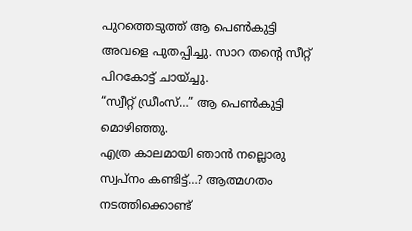പുറത്തെടുത്ത് ആ പെൺകുട്ടി
അവളെ പുതപ്പിച്ചു. സാറ തന്റെ സീറ്റ് പിറകോട്ട് ചായ്ച്ചു.
“സ്വീറ്റ് ഡ്രീംസ്…” ആ പെൺകുട്ടി മൊഴിഞ്ഞു.
എത്ര കാലമായി ഞാൻ നല്ലൊരു
സ്വപ്നം കണ്ടിട്ട്…? ആത്മഗതം നടത്തിക്കൊണ്ട്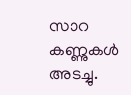സാറ കണ്ണുകൾ അടച്ചു.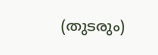(തുടരും)